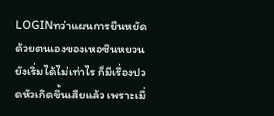LOGINทว่าแผนการยืนหยัดด้วยตนเองของเหอซินหยวนยังเริ่มได้ไม่เท่าไร ก็มีเรื่องปวดหัวเกิดขึ้นเสียแล้ว เพราะเมื่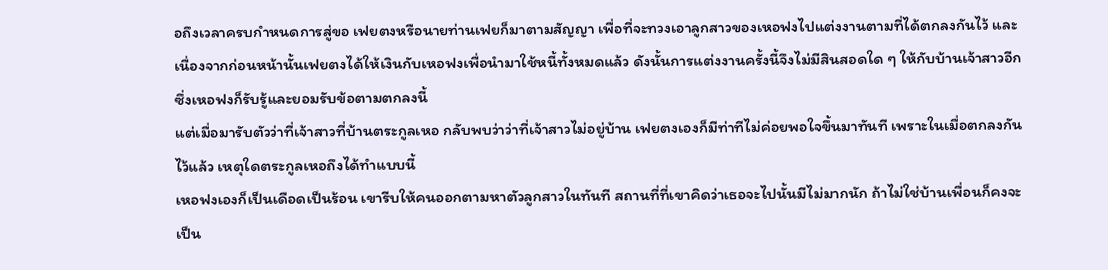อถึงเวลาครบกำหนดการสู่ขอ เฟยตงหรือนายท่านเฟยก็มาตามสัญญา เพื่อที่จะทวงเอาลูกสาวของเหอฟงไปแต่งงานตามที่ได้ตกลงกันไว้ และเนื่องจากก่อนหน้านั้นเฟยตงได้ให้เงินกับเหอฟงเพื่อนำมาใช้หนี้ทั้งหมดแล้ว ดังนั้นการแต่งงานครั้งนี้จึงไม่มีสินสอดใด ๆ ให้กับบ้านเจ้าสาวอีก ซึ่งเหอฟงก็รับรู้และยอมรับข้อตามตกลงนี้
แต่เมื่อมารับตัวว่าที่เจ้าสาวที่บ้านตระกูลเหอ กลับพบว่าว่าที่เจ้าสาวไม่อยู่บ้าน เฟยตงเองก็มีท่าทีไม่ค่อยพอใจขึ้นมาทันที เพราะในเมื่อตกลงกันไว้แล้ว เหตุใดตระกูลเหอถึงได้ทำแบบนี้
เหอฟงเองก็เป็นเดือดเป็นร้อน เขารีบให้คนออกตามหาตัวลูกสาวในทันที สถานที่ที่เขาคิดว่าเธอจะไปนั้นมีไม่มากนัก ถ้าไม่ใช่บ้านเพื่อนก็คงจะเป็น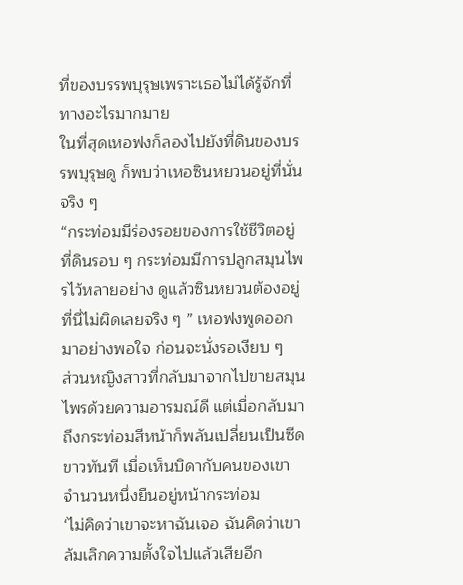ที่ของบรรพบุรุษเพราะเธอไม่ได้รู้จักที่ทางอะไรมากมาย
ในที่สุดเหอฟงก็ลองไปยังที่ดินของบรรพบุรุษดู ก็พบว่าเหอซินหยวนอยู่ที่นั่นจริง ๆ
“กระท่อมมีร่องรอยของการใช้ชีวิตอยู่ ที่ดินรอบ ๆ กระท่อมมีการปลูกสมุนไพรไว้หลายอย่าง ดูแล้วซินหยวนต้องอยู่ที่นี่ไม่ผิดเลยจริง ๆ ” เหอฟงพูดออกมาอย่างพอใจ ก่อนจะนั่งรอเงียบ ๆ
ส่วนหญิงสาวที่กลับมาจากไปขายสมุนไพรด้วยความอารมณ์ดี แต่เมื่อกลับมาถึงกระท่อมสีหน้าก็พลันเปลี่ยนเป็นซีดขาวทันที เมื่อเห็นบิดากับคนของเขาจำนวนหนึ่งยืนอยู่หน้ากระท่อม
‘ไม่คิดว่าเขาจะหาฉันเจอ ฉันคิดว่าเขาล้มเลิกความตั้งใจไปแล้วเสียอีก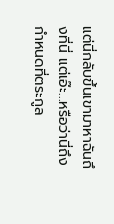แต่นี่กลับขึ้นเขามาหาฉันถึงที่นี่ แต่เอ๊ะ...หรือว่านี่ถึงกำหนดที่ตระกูล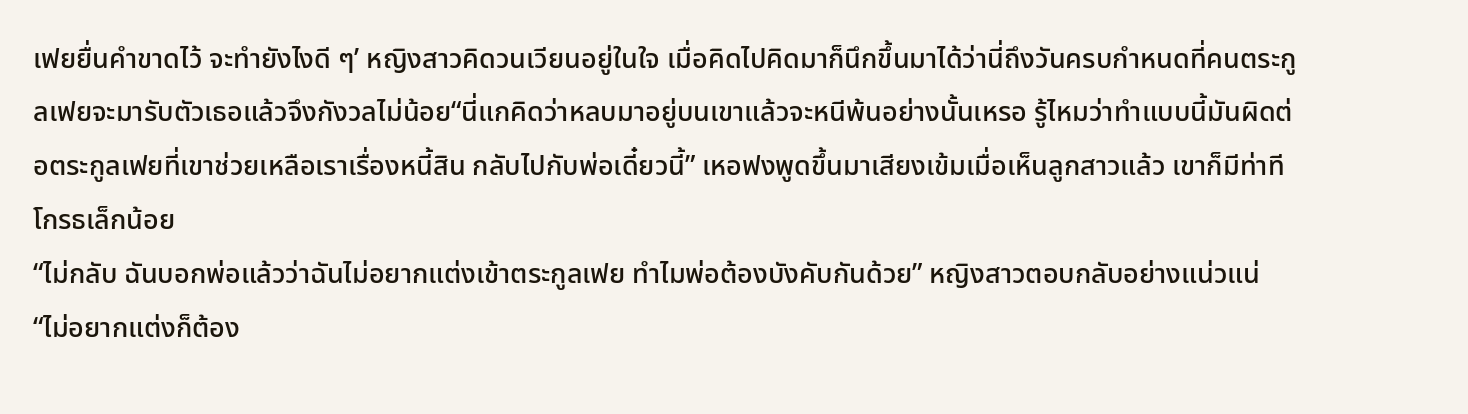เฟยยื่นคำขาดไว้ จะทำยังไงดี ๆ’ หญิงสาวคิดวนเวียนอยู่ในใจ เมื่อคิดไปคิดมาก็นึกขึ้นมาได้ว่านี่ถึงวันครบกำหนดที่คนตระกูลเฟยจะมารับตัวเธอแล้วจึงกังวลไม่น้อย“นี่แกคิดว่าหลบมาอยู่บนเขาแล้วจะหนีพ้นอย่างนั้นเหรอ รู้ไหมว่าทำแบบนี้มันผิดต่อตระกูลเฟยที่เขาช่วยเหลือเราเรื่องหนี้สิน กลับไปกับพ่อเดี๋ยวนี้” เหอฟงพูดขึ้นมาเสียงเข้มเมื่อเห็นลูกสาวแล้ว เขาก็มีท่าทีโกรธเล็กน้อย
“ไม่กลับ ฉันบอกพ่อแล้วว่าฉันไม่อยากแต่งเข้าตระกูลเฟย ทำไมพ่อต้องบังคับกันด้วย” หญิงสาวตอบกลับอย่างแน่วแน่
“ไม่อยากแต่งก็ต้อง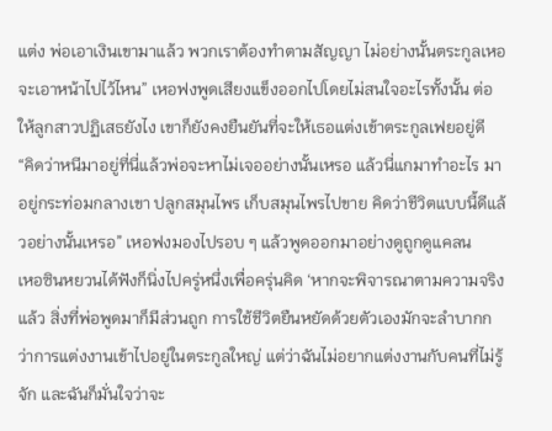แต่ง พ่อเอาเงินเขามาแล้ว พวกเราต้องทำตามสัญญา ไม่อย่างนั้นตระกูลเหอจะเอาหน้าไปไว้ไหน” เหอฟงพูดเสียงแข็งออกไปโดยไม่สนใจอะไรทั้งนั้น ต่อให้ลูกสาวปฏิเสธยังไง เขาก็ยังคงยืนยันที่จะให้เธอแต่งเข้าตระกูลเฟยอยู่ดี
“คิดว่าหนีมาอยู่ที่นี่แล้วพ่อจะหาไม่เจออย่างนั้นเหรอ แล้วนี่แกมาทำอะไร มาอยู่กระท่อมกลางเขา ปลูกสมุนไพร เก็บสมุนไพรไปขาย คิดว่าชีวิตแบบนี้ดีแล้วอย่างนั้นเหรอ” เหอฟงมองไปรอบ ๆ แล้วพูดออกมาอย่างดูถูกดูแคลน
เหอซินหยวนได้ฟังก็นิ่งไปครู่หนึ่งเพื่อครุ่นคิด ‘หากจะพิจารณาตามความจริงแล้ว สิ่งที่พ่อพูดมาก็มีส่วนถูก การใช้ชีวิตยืนหยัดด้วยตัวเองมักจะลำบากกว่าการแต่งงานเข้าไปอยู่ในตระกูลใหญ่ แต่ว่าฉันไม่อยากแต่งงานกับคนที่ไม่รู้จัก และฉันก็มั่นใจว่าจะ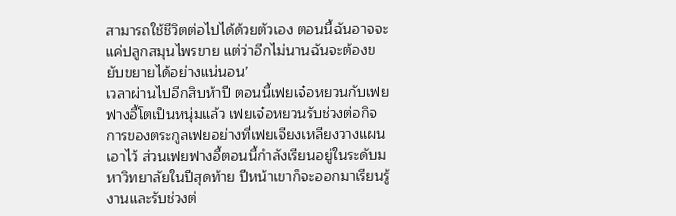สามารถใช้ชีวิตต่อไปได้ด้วยตัวเอง ตอนนี้ฉันอาจจะแค่ปลูกสมุนไพรขาย แต่ว่าอีกไม่นานฉันจะต้องขยับขยายได้อย่างแน่นอน’
เวลาผ่านไปอีกสิบห้าปี ตอนนี้เฟยเจ๋อหยวนกับเฟยฟางอี้โตเป็นหนุ่มแล้ว เฟยเจ๋อหยวนรับช่วงต่อกิจการของตระกูลเฟยอย่างที่เฟยเจียงเหลียงวางแผนเอาไว้ ส่วนเฟยฟางอี้ตอนนี้กำลังเรียนอยู่ในระดับมหาวิทยาลัยในปีสุดท้าย ปีหน้าเขาก็จะออกมาเรียนรู้งานและรับช่วงต่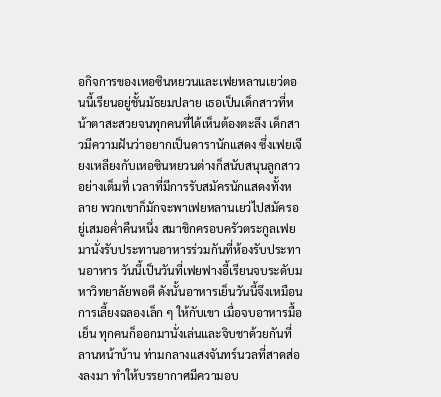อกิจการของเหอซินหยวนและเฟยหลานเยว่ตอนนี้เรียนอยู่ชั้นมัธยมปลาย เธอเป็นเด็กสาวที่หน้าตาสะสวยจนทุกคนที่ได้เห็นต้องตะลึง เด็กสาวมีความฝันว่าอยากเป็นดารานักแสดง ซึ่งเฟยเจียงเหลียงกับเหอซินหยวนต่างก็สนับสนุนลูกสาวอย่างเต็มที่ เวลาที่มีการรับสมัครนักแสดงทั้งหลาย พวกเขาก็มักจะพาเฟยหลานเยว่ไปสมัครอยู่เสมอค่ำคืนหนึ่ง สมาชิกครอบครัวตระกูลเฟยมานั่งรับประทานอาหารร่วมกันที่ห้องรับประทานอาหาร วันนี้เป็นวันที่เฟยฟางอี้เรียนจบระดับมหาวิทยาลัยพอดี ดังนั้นอาหารเย็นวันนี้จึงเหมือนการเลี้ยงฉลองเล็ก ๆ ให้กับเขา เมื่อจบอาหารมื้อเย็น ทุกคนก็ออกมานั่งเล่นและจิบชาด้วยกันที่ลานหน้าบ้าน ท่ามกลางแสงจันทร์นวลที่สาดส่องลงมา ทำให้บรรยากาศมีความอบ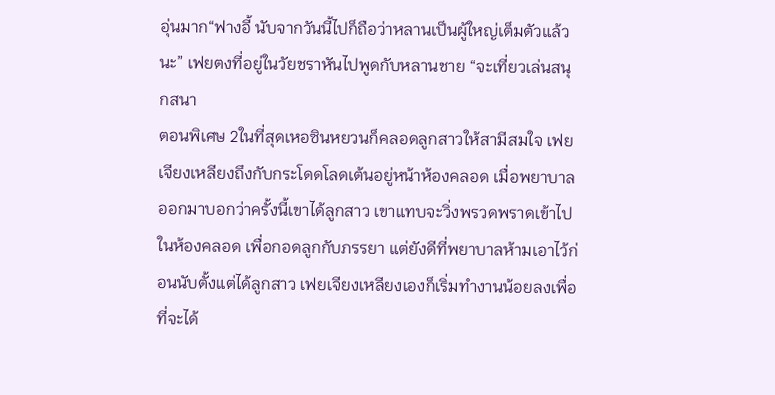อุ่นมาก“ฟางอี้ นับจากวันนี้ไปก็ถือว่าหลานเป็นผู้ใหญ่เต็มตัวแล้วนะ” เฟยตงที่อยู่ในวัยชราหันไปพูดกับหลานชาย “จะเที่ยวเล่นสนุกสนา
ตอนพิเศษ 2ในที่สุดเหอซินหยวนก็คลอดลูกสาวให้สามีสมใจ เฟยเจียงเหลียงถึงกับกระโดดโลดเต้นอยู่หน้าห้องคลอด เมื่อพยาบาลออกมาบอกว่าครั้งนี้เขาได้ลูกสาว เขาแทบจะวิ่งพรวดพราดเข้าไปในห้องคลอด เพื่อกอดลูกกับภรรยา แต่ยังดีที่พยาบาลห้ามเอาไว้ก่อนนับตั้งแต่ได้ลูกสาว เฟยเจียงเหลียงเองก็เริ่มทำงานน้อยลงเพื่อที่จะได้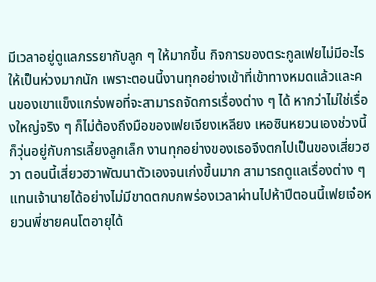มีเวลาอยู่ดูแลภรรยากับลูก ๆ ให้มากขึ้น กิจการของตระกูลเฟยไม่มีอะไรให้เป็นห่วงมากนัก เพราะตอนนี้งานทุกอย่างเข้าที่เข้าทางหมดแล้วและคนของเขาแข็งแกร่งพอที่จะสามารถจัดการเรื่องต่าง ๆ ได้ หากว่าไม่ใช่เรื่องใหญ่จริง ๆ ก็ไม่ต้องถึงมือของเฟยเจียงเหลียง เหอซินหยวนเองช่วงนี้ก็วุ่นอยู่กับการเลี้ยงลูกเล็ก งานทุกอย่างของเธอจึงตกไปเป็นของเสี่ยวฮวา ตอนนี้เสี่ยวฮวาพัฒนาตัวเองจนเก่งขึ้นมาก สามารถดูแลเรื่องต่าง ๆ แทนเจ้านายได้อย่างไม่มีขาดตกบกพร่องเวลาผ่านไปห้าปีตอนนี้เฟยเจ๋อหยวนพี่ชายคนโตอายุได้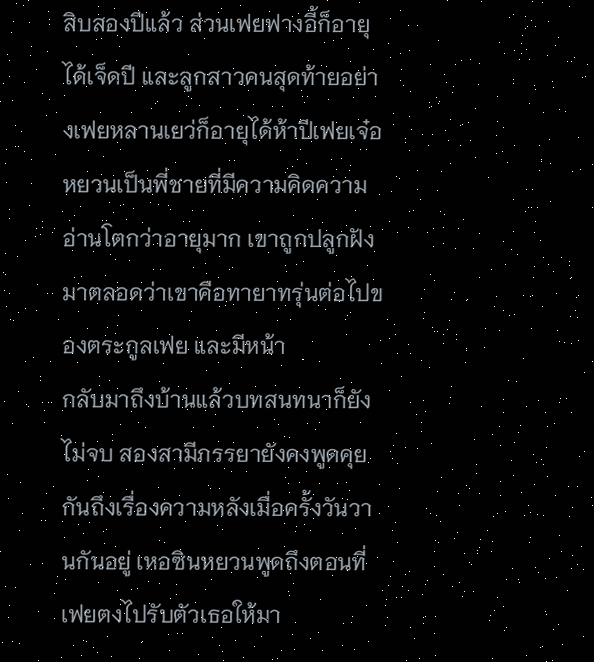สิบสองปีแล้ว ส่วนเฟยฟางอี้ก็อายุได้เจ็ดปี และลูกสาวคนสุดท้ายอย่างเฟยหลานเยว่ก็อายุได้ห้าปีเฟยเจ๋อหยวนเป็นพี่ชายที่มีความคิดความอ่านโตกว่าอายุมาก เขาถูกปลูกฝังมาตลอดว่าเขาคือทายาทรุ่นต่อไปของตระกูลเฟย และมีหน้า
กลับมาถึงบ้านแล้วบทสนทนาก็ยังไม่จบ สองสามีภรรยายังคงพูดคุยกันถึงเรื่องความหลังเมื่อครั้งวันวานกันอยู่ เหอซินหยวนพูดถึงตอนที่เฟยตงไปรับตัวเธอให้มา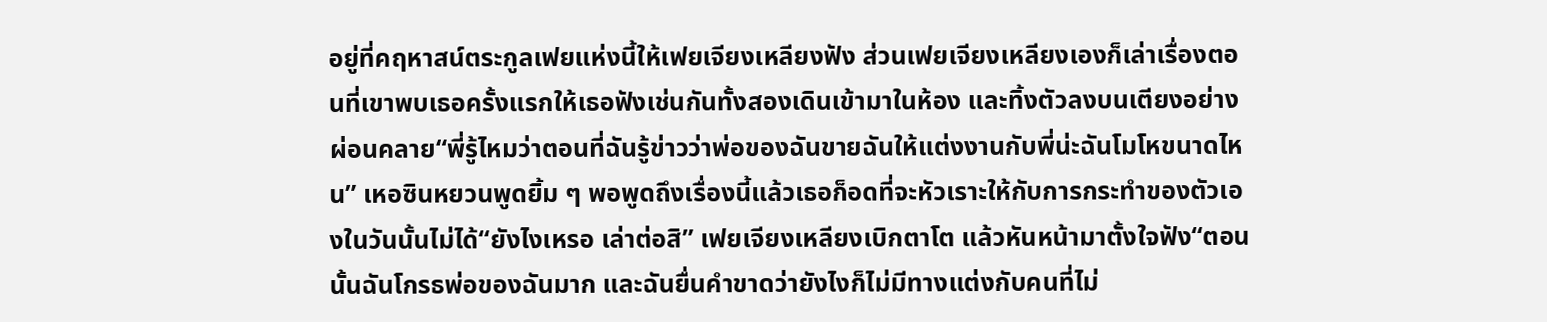อยู่ที่คฤหาสน์ตระกูลเฟยแห่งนี้ให้เฟยเจียงเหลียงฟัง ส่วนเฟยเจียงเหลียงเองก็เล่าเรื่องตอนที่เขาพบเธอครั้งแรกให้เธอฟังเช่นกันทั้งสองเดินเข้ามาในห้อง และทิ้งตัวลงบนเตียงอย่างผ่อนคลาย“พี่รู้ไหมว่าตอนที่ฉันรู้ข่าวว่าพ่อของฉันขายฉันให้แต่งงานกับพี่น่ะฉันโมโหขนาดไหน” เหอซินหยวนพูดยิ้ม ๆ พอพูดถึงเรื่องนี้แล้วเธอก็อดที่จะหัวเราะให้กับการกระทำของตัวเองในวันนั้นไม่ได้“ยังไงเหรอ เล่าต่อสิ” เฟยเจียงเหลียงเบิกตาโต แล้วหันหน้ามาตั้งใจฟัง“ตอนนั้นฉันโกรธพ่อของฉันมาก และฉันยื่นคำขาดว่ายังไงก็ไม่มีทางแต่งกับคนที่ไม่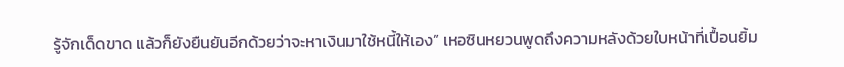รู้จักเด็ดขาด แล้วก็ยังยืนยันอีกด้วยว่าจะหาเงินมาใช้หนี้ให้เอง” เหอซินหยวนพูดถึงความหลังด้วยใบหน้าที่เปื้อนยิ้ม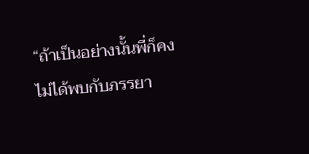“ถ้าเป็นอย่างนั้นพี่ก็คงไม่ได้พบกับภรรยา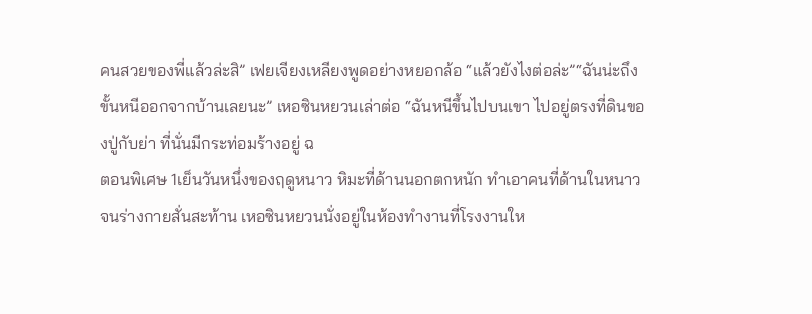คนสวยของพี่แล้วล่ะสิ” เฟยเจียงเหลียงพูดอย่างหยอกล้อ “แล้วยังไงต่อล่ะ”“ฉันน่ะถึงขั้นหนีออกจากบ้านเลยนะ” เหอซินหยวนเล่าต่อ “ฉันหนีขึ้นไปบนเขา ไปอยู่ตรงที่ดินของปู่กับย่า ที่นั่นมีกระท่อมร้างอยู่ ฉ
ตอนพิเศษ 1เย็นวันหนึ่งของฤดูหนาว หิมะที่ด้านนอกตกหนัก ทำเอาคนที่ด้านในหนาวจนร่างกายสั่นสะท้าน เหอซินหยวนนั่งอยู่ในห้องทำงานที่โรงงานให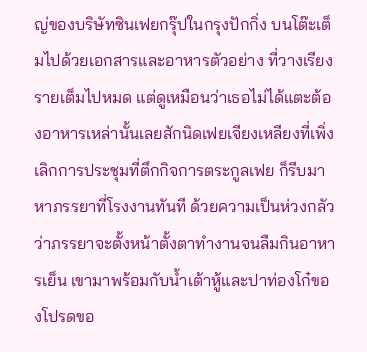ญ่ของบริษัทซินเฟยกรุ๊ปในกรุงปักกิ่ง บนโต๊ะเต็มไปด้วยเอกสารและอาหารตัวอย่าง ที่วางเรียงรายเต็มไปหมด แต่ดูเหมือนว่าเธอไม่ได้แตะต้องอาหารเหล่านั้นเลยสักนิดเฟยเจียงเหลียงที่เพิ่งเลิกการประชุมที่ตึกกิจการตระกูลเฟย ก็รีบมาหาภรรยาที่โรงงานทันที ด้วยความเป็นห่วงกลัวว่าภรรยาจะตั้งหน้าตั้งตาทำงานจนลืมกินอาหารเย็น เขามาพร้อมกับน้ำเต้าหู้และปาท่องโก๋ของโปรดขอ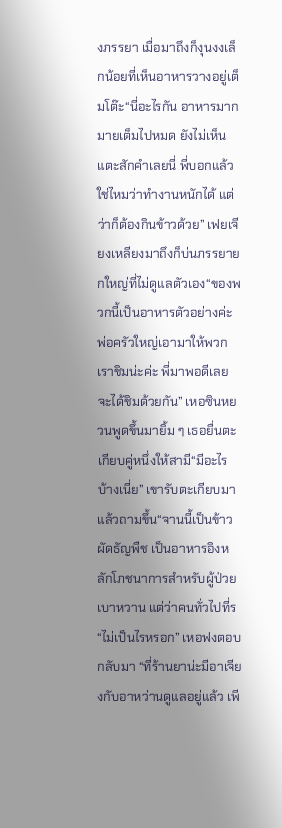งภรรยา เมื่อมาถึงก็งุนงงเล็กน้อยที่เห็นอาหารวางอยู่เต็มโต๊ะ“นี่อะไรกัน อาหารมากมายเต็มไปหมด ยังไม่เห็นแตะสักคำเลยนี่ พี่บอกแล้วใช่ไหมว่าทำงานหนักได้ แต่ว่าก็ต้องกินข้าวด้วย” เฟยเจียงเหลียงมาถึงก็บ่นภรรยายกใหญ่ที่ไม่ดูแลตัวเอง“ของพวกนี้เป็นอาหารตัวอย่างค่ะ พ่อครัวใหญ่เอามาให้พวกเราชิมน่ะค่ะ พี่มาพอดีเลย จะได้ชิมด้วยกัน” เหอซินหยวนพูดขึ้นมายิ้ม ๆ เธอยื่นตะเกียบคู่หนึ่งให้สามี“มีอะไรบ้างเนี่ย” เขารับตะเกียบมาแล้วถามขึ้น“จานนี้เป็นข้าวผัดธัญพืช เป็นอาหารอิงหลักโภชนาการสำหรับผู้ป่วยเบาหวาน แต่ว่าคนทั่วไปที่ร
“ไม่เป็นไรหรอก” เหอฟงตอบกลับมา “ที่ร้านยาน่ะมีอาเจียงกับอาหว่านดูแลอยู่แล้ว เพี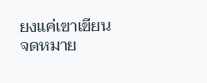ยงแค่เขาเขียนจดหมาย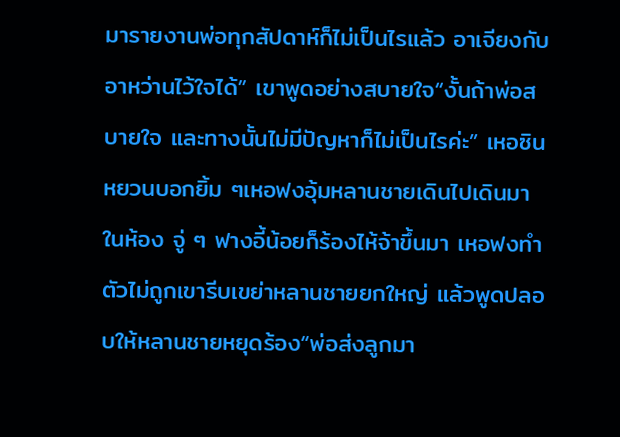มารายงานพ่อทุกสัปดาห์ก็ไม่เป็นไรแล้ว อาเจียงกับอาหว่านไว้ใจได้” เขาพูดอย่างสบายใจ“งั้นถ้าพ่อสบายใจ และทางนั้นไม่มีปัญหาก็ไม่เป็นไรค่ะ” เหอซินหยวนบอกยิ้ม ๆเหอฟงอุ้มหลานชายเดินไปเดินมาในห้อง จู่ ๆ ฟางอี้น้อยก็ร้องไห้จ้าขึ้นมา เหอฟงทำตัวไม่ถูกเขารีบเขย่าหลานชายยกใหญ่ แล้วพูดปลอบให้หลานชายหยุดร้อง“พ่อส่งลูกมา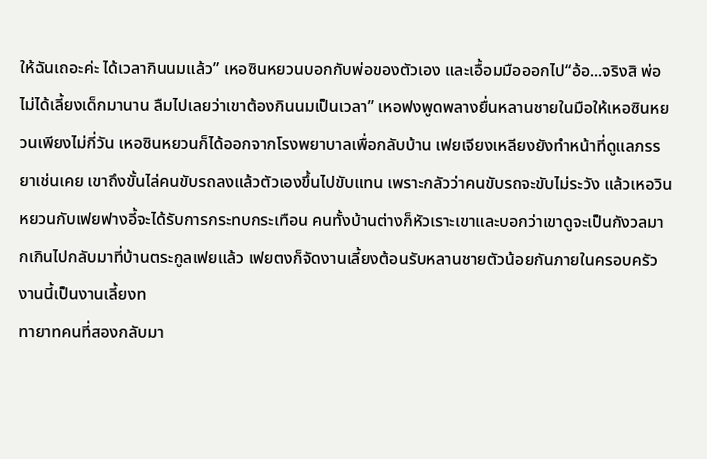ให้ฉันเถอะค่ะ ได้เวลากินนมแล้ว” เหอซินหยวนบอกกับพ่อของตัวเอง และเอื้อมมือออกไป“อ้อ...จริงสิ พ่อไม่ได้เลี้ยงเด็กมานาน ลืมไปเลยว่าเขาต้องกินนมเป็นเวลา” เหอฟงพูดพลางยื่นหลานชายในมือให้เหอซินหยวนเพียงไม่กี่วัน เหอซินหยวนก็ได้ออกจากโรงพยาบาลเพื่อกลับบ้าน เฟยเจียงเหลียงยังทำหน้าที่ดูแลภรรยาเช่นเคย เขาถึงขั้นไล่คนขับรถลงแล้วตัวเองขึ้นไปขับแทน เพราะกลัวว่าคนขับรถจะขับไม่ระวัง แล้วเหอวินหยวนกับเฟยฟางอี้จะได้รับการกระทบกระเทือน คนทั้งบ้านต่างก็หัวเราะเขาและบอกว่าเขาดูจะเป็นกังวลมากเกินไปกลับมาที่บ้านตระกูลเฟยแล้ว เฟยตงก็จัดงานเลี้ยงต้อนรับหลานชายตัวน้อยกันภายในครอบครัว งานนี้เป็นงานเลี้ยงท
ทายาทคนที่สองกลับมา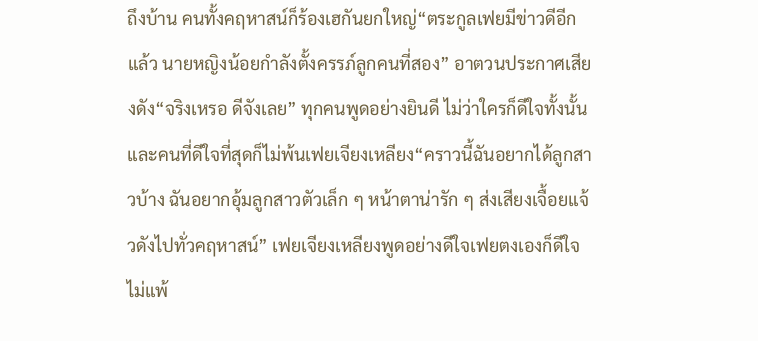ถึงบ้าน คนทั้งคฤหาสน์ก็ร้องเฮกันยกใหญ่“ตระกูลเฟยมีข่าวดีอีกแล้ว นายหญิงน้อยกำลังตั้งครรภ์ลูกคนที่สอง” อาตวนประกาศเสียงดัง“จริงเหรอ ดีจังเลย” ทุกคนพูดอย่างยินดี ไม่ว่าใครก็ดีใจทั้งนั้น และคนที่ดีใจที่สุดก็ไม่พ้นเฟยเจียงเหลียง“คราวนี้ฉันอยากได้ลูกสาวบ้าง ฉันอยากอุ้มลูกสาวตัวเล็ก ๆ หน้าตาน่ารัก ๆ ส่งเสียงเจื้อยแจ้วดังไปทั่วคฤหาสน์” เฟยเจียงเหลียงพูดอย่างดีใจเฟยตงเองก็ดีใจไม่แพ้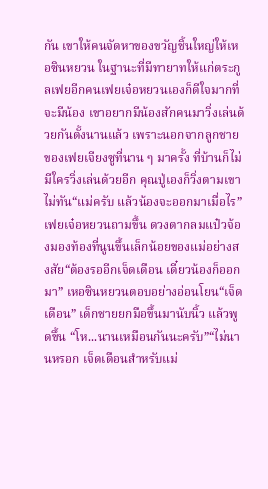กัน เขาให้คนจัดหาของขวัญชิ้นใหญ่ให้เหอซินหยวน ในฐานะที่มีทายาทให้แก่ตระกูลเฟยอีกคนเฟยเจ๋อหยวนเองก็ดีใจมากที่จะมีน้อง เขาอยากมีน้องสักคนมาวิ่งเล่นด้วยกันตั้งนานแล้ว เพราะนอกจากลูกชายของเฟยเจียงซูที่นาน ๆ มาครั้ง ที่บ้านก็ไม่มีใครวิ่งเล่นด้วยอีก คุณปู่เองก็วิ่งตามเขาไม่ทัน“แม่ครับ แล้วน้องจะออกมาเมื่อไร” เฟยเจ๋อหยวนถามขึ้น ดวงตากลมแป๋วจ้องมองท้องที่นูนขึ้นเล็กน้อยของแม่อย่างสงสัย“ต้องรออีกเจ็ดเดือน เดี๋ยวน้องก็ออกมา” เหอซินหยวนตอบอย่างอ่อนโยน“เจ็ดเดือน” เด็กชายยกมือขึ้นมานับนิ้ว แล้วพูดขึ้น “โห...นานเหมือนกันนะครับ”“ไม่นานหรอก เจ็ดเดือนสำหรับแม่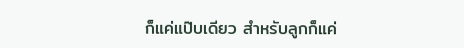ก็แค่แป๊บเดียว สำหรับลูกก็แค่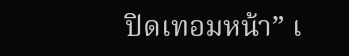ปิดเทอมหน้า” เ